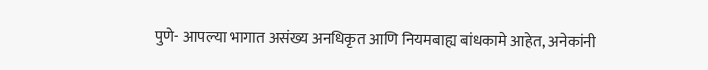पुणे- आपल्या भागात असंख्य अनधिकृत आणि नियमबाह्य बांधकामे आहेत, अनेकांनी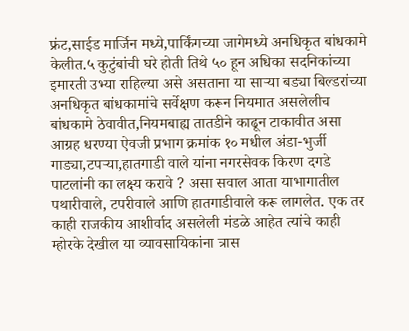फ्रंट,साईड मार्जिन मध्ये,पार्किंगच्या जागेमध्ये अनधिकृत बांधकामे केलीत.५ कुटुंबांची घरे होती तिथे ५० हून अधिका सदनिकांच्या इमारती उभ्या राहिल्या असे असताना या साऱ्या बड्या बिल्डरांच्या अनधिकृत बांधकामांचे सर्वेक्षण करून नियमात असलेलीच बांधकामे ठेवावीत,नियमबाह्य तातडीने काढून टाकावीत असा आग्रह धरण्या ऐवजी प्रभाग क्रमांक १० मधील अंडा-भुर्जी गाड्या,टपऱ्या,हातगाडी वाले यांना नगरसेवक किरण दगडे पाटलांनी का लक्ष्य करावे ? असा सवाल आता याभागातील पथारीवाले, टपरीवाले आणि हातगाडीवाले करू लागलेत. एक तर काही राजकीय आशीर्वाद असलेली मंडळे आहेत त्यांचे काही म्होरके देखील या व्यावसायिकांना त्रास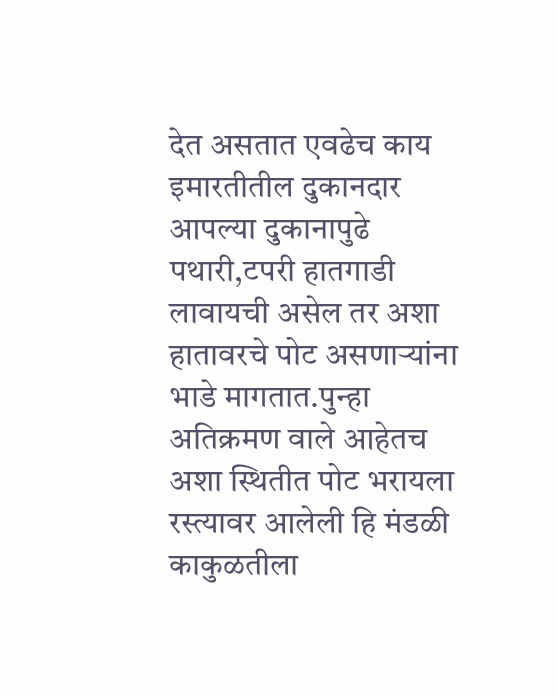देत असतात एवढेच काय इमारतीतील दुकानदार आपल्या दुकानापुढे पथारी,टपरी हातगाडी लावायची असेल तर अशा हातावरचे पोट असणाऱ्यांना भाडे मागतात.पुन्हा अतिक्रमण वाले आहेतच अशा स्थितीत पोट भरायला रस्त्यावर आलेली हि मंडळी काकुळतीला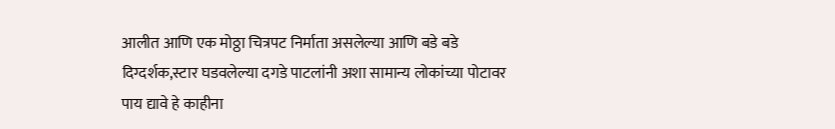आलीत आणि एक मोठ्ठा चित्रपट निर्माता असलेल्या आणि बडे बडे दिग्दर्शक,स्टार घडवलेल्या दगडे पाटलांनी अशा सामान्य लोकांच्या पोटावर पाय द्यावे हे काहीना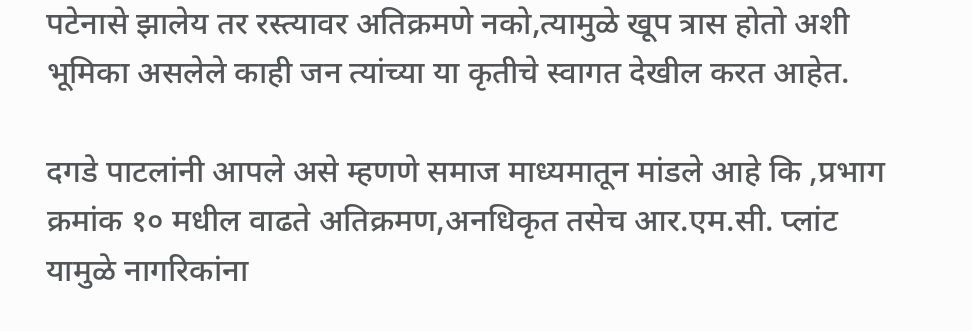पटेनासे झालेय तर रस्त्यावर अतिक्रमणे नको,त्यामुळे खूप त्रास होतो अशी भूमिका असलेले काही जन त्यांच्या या कृतीचे स्वागत देखील करत आहेत.

दगडे पाटलांनी आपले असे म्हणणे समाज माध्यमातून मांडले आहे कि ,प्रभाग क्रमांक १० मधील वाढते अतिक्रमण,अनधिकृत तसेच आर.एम.सी. प्लांट यामुळे नागरिकांना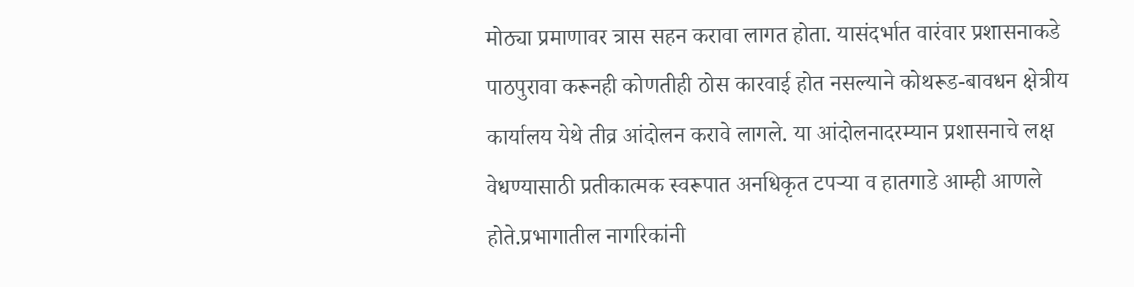मोठ्या प्रमाणावर त्रास सहन करावा लागत होता. यासंदर्भात वारंवार प्रशासनाकडे पाठपुरावा करूनही कोणतीही ठोस कारवाई होत नसल्याने कोथरूड-बावधन क्षेत्रीय कार्यालय येथे तीव्र आंदोलन करावे लागले. या आंदोलनादरम्यान प्रशासनाचे लक्ष वेधण्यासाठी प्रतीकात्मक स्वरूपात अनधिकृत टपऱ्या व हातगाडे आम्ही आणले होते.प्रभागातील नागरिकांनी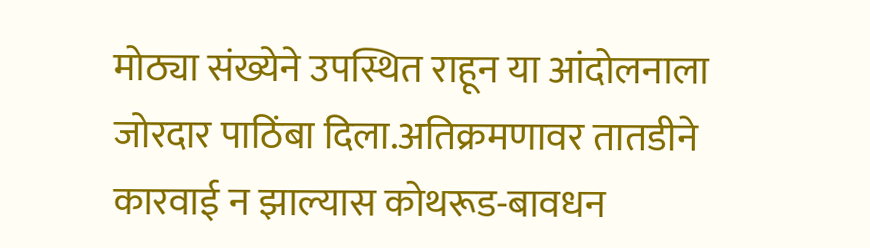मोठ्या संख्येने उपस्थित राहून या आंदोलनाला जोरदार पाठिंबा दिला.अतिक्रमणावर तातडीने कारवाई न झाल्यास कोथरूड-बावधन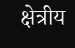क्षेत्रीय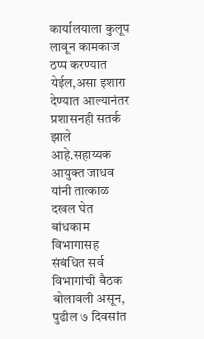कार्यालयाला कुलूप लावून कामकाज ठप्प करण्यात येईल,असा इशारा देण्यात आल्यानंतर प्रशासनही सतर्क झाले आहे.सहाय्यक आयुक्त जाधव यांनी तात्काळ दखल घेत बांधकाम विभागासह संबंधित सर्व विभागांची बैठक बोलावली असून, पुढील ७ दिवसांत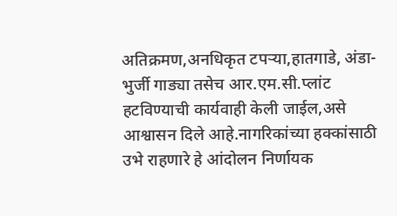अतिक्रमण,अनधिकृत टपऱ्या,हातगाडे, अंडा-भुर्जी गाड्या तसेच आर.एम.सी.प्लांट हटविण्याची कार्यवाही केली जाईल,असे आश्वासन दिले आहे.नागरिकांच्या हक्कांसाठी उभे राहणारे हे आंदोलन निर्णायक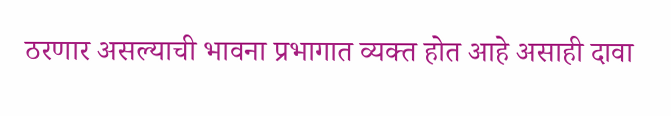ठरणार असल्याची भावना प्रभागात व्यक्त होत आहे असाही दावा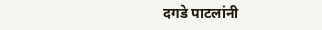दगडे पाटलांनी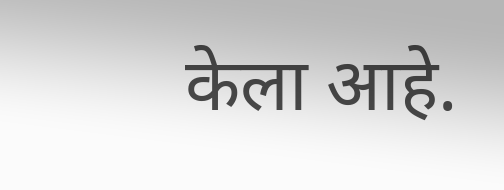केला आहे.